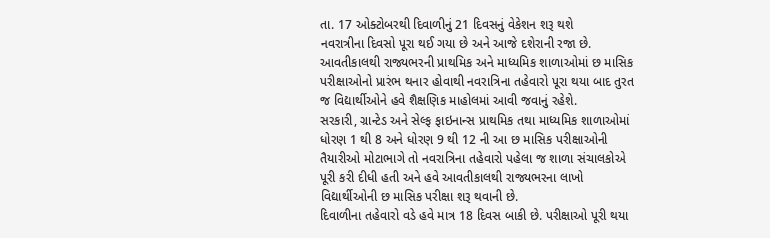તા. 17 ઓક્ટોબરથી દિવાળીનું 21 દિવસનું વેકેશન શરૂ થશે
નવરાત્રીના દિવસો પૂરા થઈ ગયા છે અને આજે દશેરાની રજા છે. આવતીકાલથી રાજ્યભરની પ્રાથમિક અને માધ્યમિક શાળાઓમાં છ માસિક પરીક્ષાઓનો પ્રારંભ થનાર હોવાથી નવરાત્રિના તહેવારો પૂરા થયા બાદ તુરત જ વિદ્યાર્થીઓને હવે શૈક્ષણિક માહોલમાં આવી જવાનું રહેશે.
સરકારી, ગ્રાન્ટેડ અને સેલ્ફ ફાઇનાન્સ પ્રાથમિક તથા માધ્યમિક શાળાઓમાં ધોરણ 1 થી 8 અને ધોરણ 9 થી 12 ની આ છ માસિક પરીક્ષાઓની તૈયારીઓ મોટાભાગે તો નવરાત્રિના તહેવારો પહેલા જ શાળા સંચાલકોએ પૂરી કરી દીધી હતી અને હવે આવતીકાલથી રાજ્યભરના લાખો વિદ્યાર્થીઓની છ માસિક પરીક્ષા શરૂ થવાની છે.
દિવાળીના તહેવારો વડે હવે માત્ર 18 દિવસ બાકી છે. પરીક્ષાઓ પૂરી થયા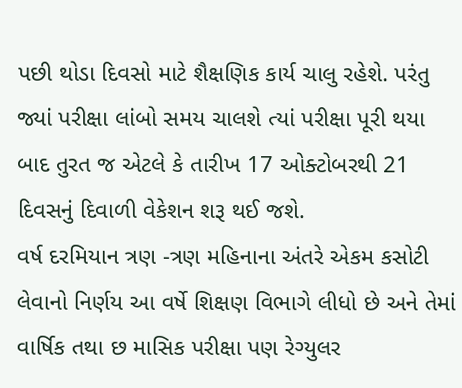પછી થોડા દિવસો માટે શૈક્ષણિક કાર્ય ચાલુ રહેશે. પરંતુ જ્યાં પરીક્ષા લાંબો સમય ચાલશે ત્યાં પરીક્ષા પૂરી થયા બાદ તુરત જ એટલે કે તારીખ 17 ઓક્ટોબરથી 21 દિવસનું દિવાળી વેકેશન શરૂ થઈ જશે.
વર્ષ દરમિયાન ત્રણ -ત્રણ મહિનાના અંતરે એકમ કસોટી લેવાનો નિર્ણય આ વર્ષે શિક્ષણ વિભાગે લીધો છે અને તેમાં વાર્ષિક તથા છ માસિક પરીક્ષા પણ રેગ્યુલર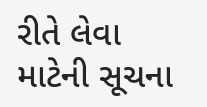રીતે લેવા માટેની સૂચના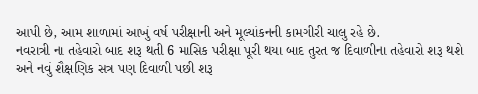આપી છે, આમ શાળામાં આખું વર્ષ પરીક્ષાની અને મૂલ્યાંકનની કામગીરી ચાલુ રહે છે.
નવરાત્રી ના તહેવારો બાદ શરૂ થતી 6 માસિક પરીક્ષા પૂરી થયા બાદ તુરત જ દિવાળીના તહેવારો શરૂ થશે અને નવું શૈક્ષણિક સત્ર પણ દિવાળી પછી શરૂ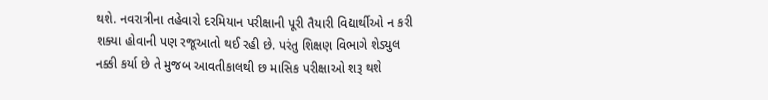થશે. નવરાત્રીના તહેવારો દરમિયાન પરીક્ષાની પૂરી તૈયારી વિદ્યાર્થીઓ ન કરી શક્યા હોવાની પણ રજૂઆતો થઈ રહી છે. પરંતુ શિક્ષણ વિભાગે શેડ્યુલ નક્કી કર્યા છે તે મુજબ આવતીકાલથી છ માસિક પરીક્ષાઓ શરૂ થશે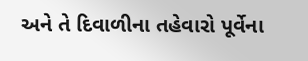અને તે દિવાળીના તહેવારો પૂર્વેના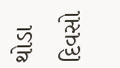થોડા દિવસો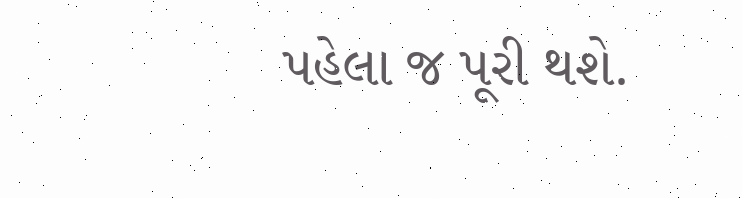પહેલા જ પૂરી થશે.